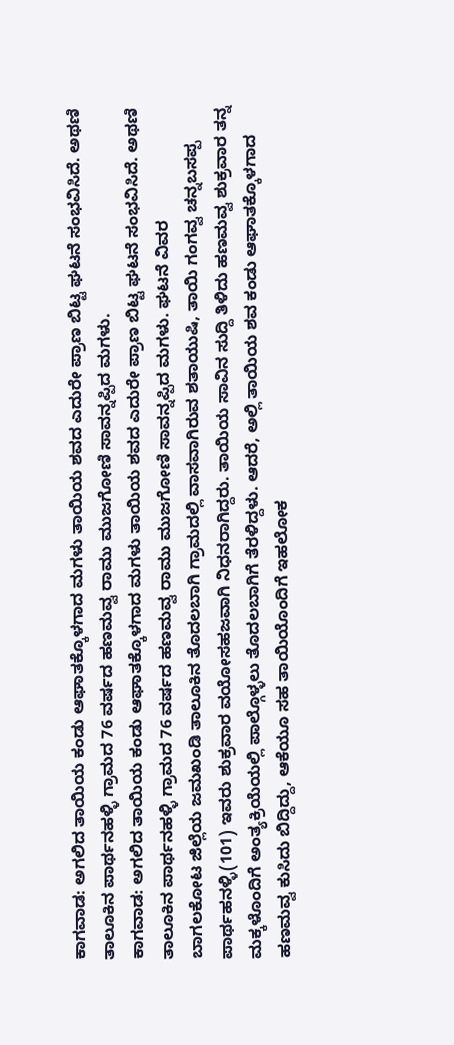ಕಾಗವಾಡ: ಅಗಲಿದ ತಾಯಿಯ ಕಂಡು ಆಘಾತಕ್ಕೊಳಗಾದ ಮಗಳು ತಾಯಿಯ ಶವದ ಎದುರೇ ಪ್ರಾಣ ಬಿಟ್ಟ ಘಟನೆ ಸಂಭವಿಸಿದೆ. ಅಥಣಿ ತಾಲೂಕಿನ ಪಾರ್ಥನಹಳ್ಳಿ ಗ್ರಾಮದ 76 ವರ್ಷದ ಹಣಮವ್ವ ರಾಮು ಮುಜಗೋಣಿ ಸಾವನ್ನಪ್ಪಿದ ಮಗಳು.
ಕಾಗವಾಡ: ಅಗಲಿದ ತಾಯಿಯ ಕಂಡು ಆಘಾತಕ್ಕೊಳಗಾದ ಮಗಳು ತಾಯಿಯ ಶವದ ಎದುರೇ ಪ್ರಾಣ ಬಿಟ್ಟ ಘಟನೆ ಸಂಭವಿಸಿದೆ. ಅಥಣಿ ತಾಲೂಕಿನ ಪಾರ್ಥನಹಳ್ಳಿ ಗ್ರಾಮದ 76 ವರ್ಷದ ಹಣಮವ್ವ ರಾಮು ಮುಜಗೋಣಿ ಸಾವನ್ನಪ್ಪಿದ ಮಗಳು. ಘಟನೆ ವಿವರ
ಬಾಗಲಕೋಟ ಜಿಲ್ಲೆಯ ಜಮಖಂಡಿ ತಾಲೂಕಿನ ತೊದಲಬಾಗಿ ಗ್ರಾಮದಲ್ಲಿ ವಾಸವಾಗಿರುವ ಶತಾಯುಷಿ, ತಾಯಿ ಗಂಗವ್ವ ಚನ್ನಬಸಪ್ಪ ಪಾರ್ಥಹನಳ್ಳಿ(101) ಇವರು ಶುಕ್ರವಾರ ವಯೋಸಹಜವಾಗಿ ನಿಧನರಾಗಿದ್ದರು. ತಾಯಿಯ ಸಾವಿನ ಸುದ್ದಿ ತಿಳಿದು ಹಣಮವ್ವ ಶುಕ್ರವಾರ ತನ್ನ ಮಕ್ಕಳೊಂದಿಗೆ ಅಂತ್ಯಕ್ರಿಯೆಯಲ್ಲಿ ಪಾಲ್ಗೊಳ್ಳಲು ತೊದಲಬಾಗಿಗೆ ತೆರಳಿದ್ದಳು. ಆದರೆ, ಅಲ್ಲಿ ತಾಯಿಯ ಶವ ಕಂಡು ಆಘಾತಕ್ಕೊಳಗಾದ ಹಣಮವ್ವ ಕುಸಿದು ಬಿದ್ದಿದ್ದು, ಆಕೆಯೂ ಸಹ ತಾಯಿಯೊಂದಿಗೆ ಇಹಲೋಕ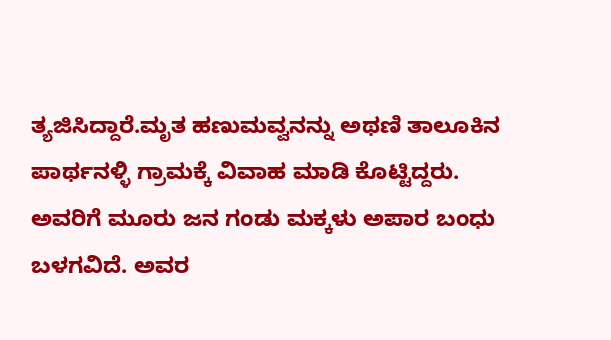ತ್ಯಜಿಸಿದ್ದಾರೆ.ಮೃತ ಹಣುಮವ್ವನನ್ನು ಅಥಣಿ ತಾಲೂಕಿನ ಪಾರ್ಥನಳ್ಳಿ ಗ್ರಾಮಕ್ಕೆ ವಿವಾಹ ಮಾಡಿ ಕೊಟ್ಟಿದ್ದರು. ಅವರಿಗೆ ಮೂರು ಜನ ಗಂಡು ಮಕ್ಕಳು ಅಪಾರ ಬಂಧು ಬಳಗವಿದೆ. ಅವರ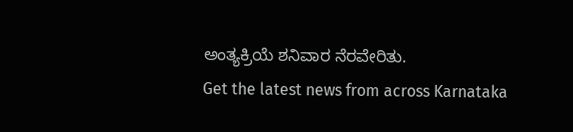ಅಂತ್ಯಕ್ರಿಯೆ ಶನಿವಾರ ನೆರವೇರಿತು.
Get the latest news from across Karnataka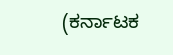(ಕರ್ನಾಟಕ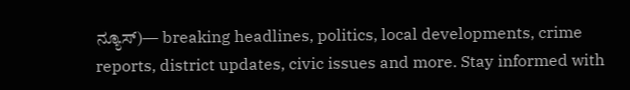ನ್ಯೂಸ್)— breaking headlines, politics, local developments, crime reports, district updates, civic issues and more. Stay informed with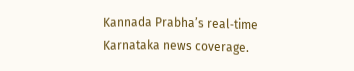Kannada Prabha’s real‑time Karnataka news coverage.